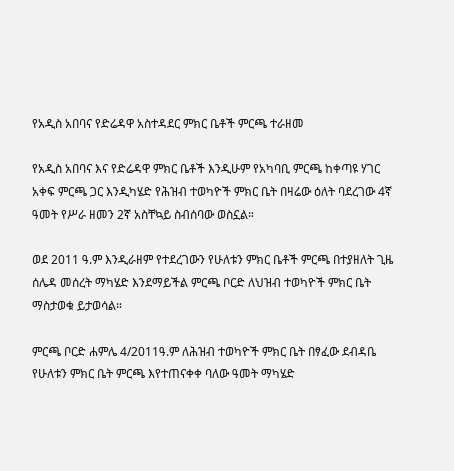የአዲስ አበባና የድሬዳዋ አስተዳደር ምክር ቤቶች ምርጫ ተራዘመ

የአዲስ አበባና እና የድሬዳዋ ምክር ቤቶች እንዲሁም የአካባቢ ምርጫ ከቀጣዩ ሃገር አቀፍ ምርጫ ጋር እንዲካሄድ የሕዝብ ተወካዮች ምክር ቤት በዛሬው ዕለት ባደረገው 4ኛ ዓመት የሥራ ዘመን 2ኛ አስቸኳይ ስብሰባው ወስኗል።

ወደ 2011 ዓ.ም እንዲራዘም የተደረገውን የሁለቱን ምክር ቤቶች ምርጫ በተያዘለት ጊዜ ሰሌዳ መሰረት ማካሄድ እንደማይችል ምርጫ ቦርድ ለህዝብ ተወካዮች ምክር ቤት ማስታወቁ ይታወሳል።

ምርጫ ቦርድ ሐምሌ 4/2011ዓ.ም ለሕዝብ ተወካዮች ምክር ቤት በፃፈው ደብዳቤ የሁለቱን ምክር ቤት ምርጫ እየተጠናቀቀ ባለው ዓመት ማካሄድ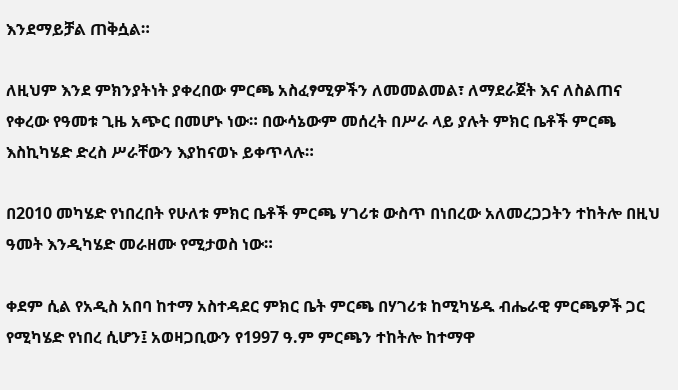እንደማይቻል ጠቅሷል።

ለዚህም እንደ ምክንያትነት ያቀረበው ምርጫ አስፈፃሚዎችን ለመመልመል፣ ለማደራጀት እና ለስልጠና የቀረው የዓመቱ ጊዜ አጭር በመሆኑ ነው። በውሳኔውም መሰረት በሥራ ላይ ያሉት ምክር ቤቶች ምርጫ እስኪካሄድ ድረስ ሥራቸውን እያከናወኑ ይቀጥላሉ።

በ2010 መካሄድ የነበረበት የሁለቱ ምክር ቤቶች ምርጫ ሃገሪቱ ውስጥ በነበረው አለመረጋጋትን ተከትሎ በዚህ ዓመት እንዲካሄድ መራዘሙ የሚታወስ ነው።

ቀደም ሲል የአዲስ አበባ ከተማ አስተዳደር ምክር ቤት ምርጫ በሃገሪቱ ከሚካሄዱ ብሔራዊ ምርጫዎች ጋር የሚካሄድ የነበረ ሲሆን፤ አወዛጋቢውን የ1997 ዓ.ም ምርጫን ተከትሎ ከተማዋ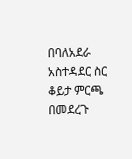በባለአደራ አስተዳደር ስር ቆይታ ምርጫ በመደረጉ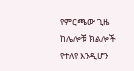የምርጫው ጊዜ ከሌሎቹ ክልሎች የተለየ እንዲሆን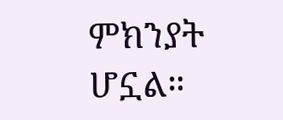ምክንያት ሆኗል።